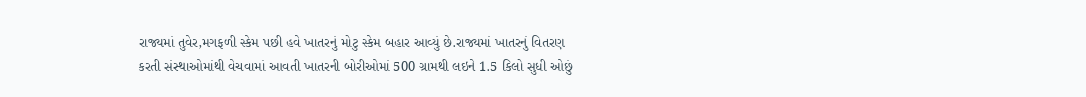રાજ્યમાં તુવેર,મગફળી સ્કેમ પછી હવે ખાતરનું મોટુ સ્કેમ બહાર આવ્યું છે.રાજ્યમાં ખાતરનું વિતરણ કરતી સંસ્થાઓમાંથી વેચવામાં આવતી ખાતરની બોરીઓમાં 500 ગ્રામથી લઇને 1.5 કિલો સુધી ઓછું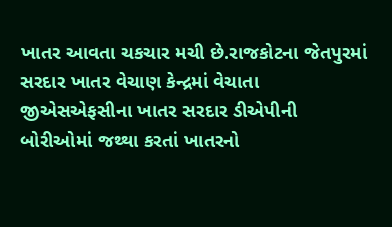ખાતર આવતા ચકચાર મચી છે.રાજકોટના જેતપુરમાં સરદાર ખાતર વેચાણ કેન્દ્રમાં વેચાતા જીએસએફસીના ખાતર સરદાર ડીએપીની બોરીઓમાં જથ્થા કરતાં ખાતરનો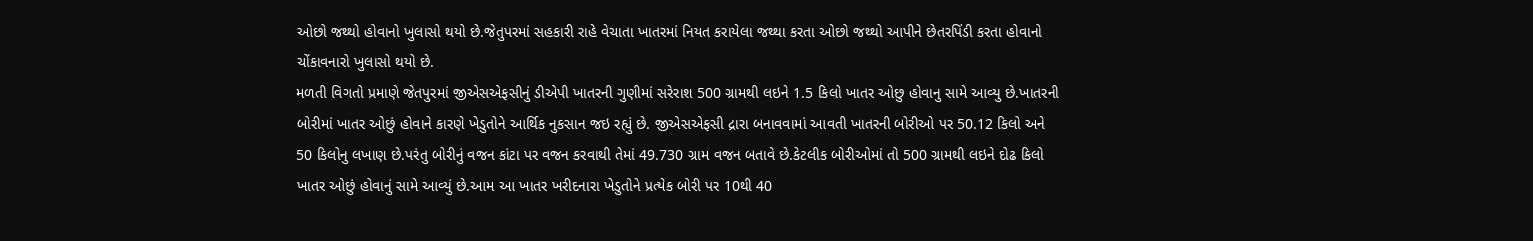ઓછો જથ્થો હોવાનો ખુલાસો થયો છે.જેતુપરમાં સહકારી રાહે વેચાતા ખાતરમાં નિયત કરાયેલા જથ્થા કરતા ઓછો જથ્થો આપીને છેતરપિંડી કરતા હોવાનો ચોંકાવનારો ખુલાસો થયો છે.
મળતી વિગતો પ્રમાણે જેતપુરમાં જીએસએફસીનું ડીએપી ખાતરની ગુણીમાં સરેરાશ 500 ગ્રામથી લઇને 1.5 કિલો ખાતર ઓછુ હોવાનુ સામે આવ્યુ છે.ખાતરની બોરીમાં ખાતર ઓછું હોવાને કારણે ખેડુતોને આર્થિક નુકસાન જઇ રહ્યું છે. જીએસએફસી દ્રારા બનાવવામાં આવતી ખાતરની બોરીઓ પર 50.12 કિલો અને 50 કિલોનુ લખાણ છે.પરંતુ બોરીનું વજન કાંટા પર વજન કરવાથી તેમાં 49.730 ગ્રામ વજન બતાવે છે.કેટલીક બોરીઓમાં તો 500 ગ્રામથી લઇને દોઢ કિલો ખાતર ઓછું હોવાનું સામે આવ્યું છે.આમ આ ખાતર ખરીદનારા ખેડુતોને પ્રત્યેક બોરી પર 10થી 40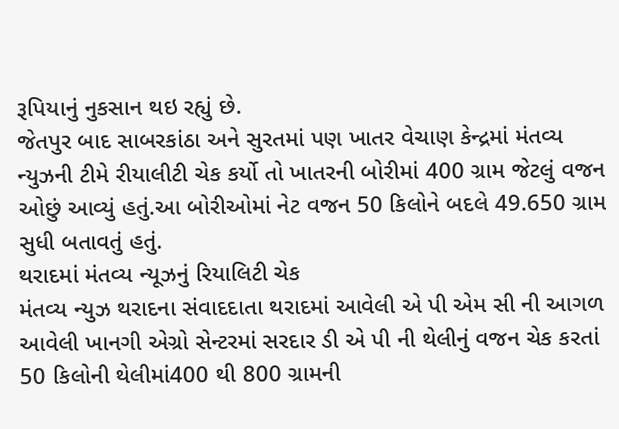રૂપિયાનું નુકસાન થઇ રહ્યું છે.
જેતપુર બાદ સાબરકાંઠા અને સુરતમાં પણ ખાતર વેચાણ કેન્દ્રમાં મંતવ્ય ન્યુઝની ટીમે રીયાલીટી ચેક કર્યો તો ખાતરની બોરીમાં 400 ગ્રામ જેટલું વજન ઓછું આવ્યું હતું.આ બોરીઓમાં નેટ વજન 50 કિલોને બદલે 49.650 ગ્રામ સુધી બતાવતું હતું.
થરાદમાં મંતવ્ય ન્યૂઝનું રિયાલિટી ચેક
મંતવ્ય ન્યુઝ થરાદના સંવાદદાતા થરાદમાં આવેલી એ પી એમ સી ની આગળ આવેલી ખાનગી એગ્રો સેન્ટરમાં સરદાર ડી એ પી ની થેલીનું વજન ચેક કરતાં 50 કિલોની થેલીમાં400 થી 800 ગ્રામની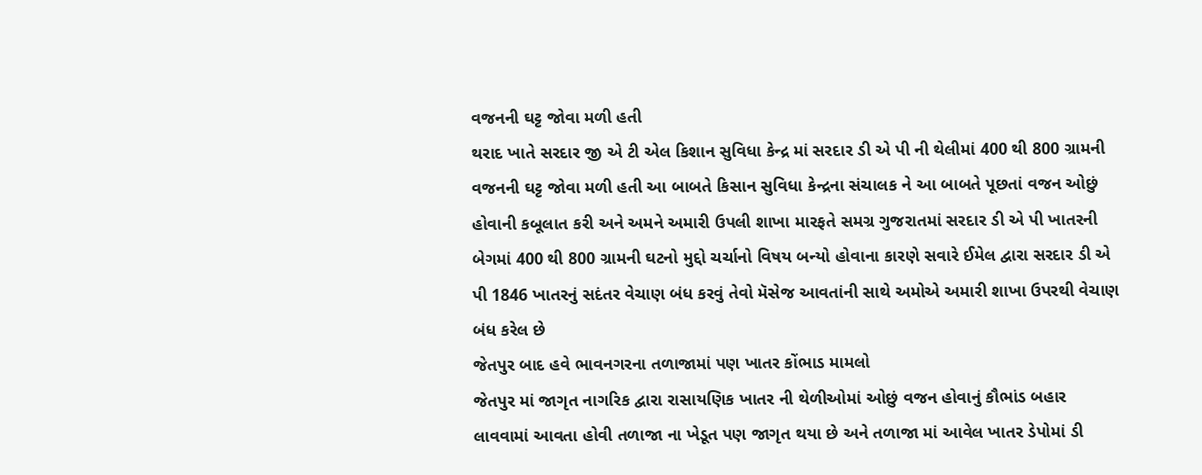વજનની ઘટ્ટ જોવા મળી હતી
થરાદ ખાતે સરદાર જી એ ટી એલ કિશાન સુવિધા કેન્દ્ર માં સરદાર ડી એ પી ની થેલીમાં 400 થી 800 ગ્રામની વજનની ઘટ્ટ જોવા મળી હતી આ બાબતે કિસાન સુવિધા કેન્દ્રના સંચાલક ને આ બાબતે પૂછતાં વજન ઓછું હોવાની કબૂલાત કરી અને અમને અમારી ઉપલી શાખા મારફતે સમગ્ર ગુજરાતમાં સરદાર ડી એ પી ખાતરની બેગમાં 400 થી 800 ગ્રામની ઘટનો મુદ્દો ચર્ચાનો વિષય બન્યો હોવાના કારણે સવારે ઈમેલ દ્વારા સરદાર ડી એ પી 1846 ખાતરનું સદંતર વેચાણ બંધ કરવું તેવો મૅસેજ આવતાંની સાથે અમોએ અમારી શાખા ઉપરથી વેચાણ બંધ કરેલ છે
જેતપુર બાદ હવે ભાવનગરના તળાજામાં પણ ખાતર કોંભાડ મામલો
જેતપુર માં જાગૃત નાગરિક દ્વારા રાસાયણિક ખાતર ની થેળીઓમાં ઓછું વજન હોવાનું કૌભાંડ બહાર લાવવામાં આવતા હોવી તળાજા ના ખેડૂત પણ જાગૃત થયા છે અને તળાજા માં આવેલ ખાતર ડેપોમાં ડી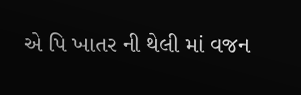એ પિ ખાતર ની થેલી માં વજન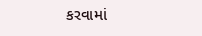કરવામાં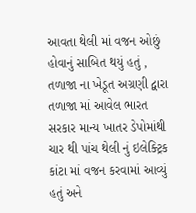આવતા થેલી માં વજન ઓછું હોવાનું સાબિત થયું હતું , તળાજા ના ખેડૂત અગ્રણી દ્વારા તળાજા માં આવેલ ભારત સરકાર માન્ય ખાતર ડેપોમાંથી ચાર થી પાંચ થેલી નું ઇલેક્ટ્રિક કાંટા માં વજન કરવામાં આવ્યું હતું અને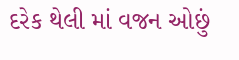દરેક થેલી માં વજન ઓછું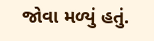જોવા મળ્યું હતું.